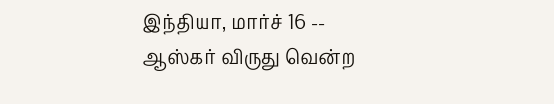இந்தியா, மார்ச் 16 -- ஆஸ்கர் விருது வென்ற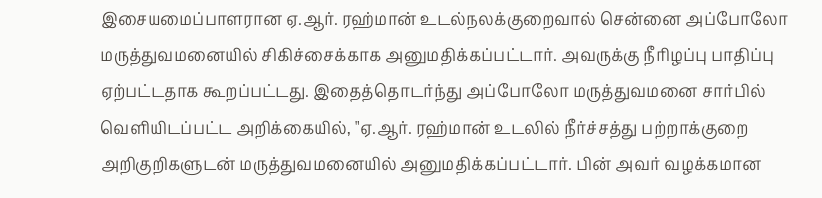இசையமைப்பாளரான ஏ.ஆர். ரஹ்மான் உடல்நலக்குறைவால் சென்னை அப்போலோ மருத்துவமனையில் சிகிச்சைக்காக அனுமதிக்கப்பட்டார். அவருக்கு நீரிழப்பு பாதிப்பு ஏற்பட்டதாக கூறப்பட்டது. இதைத்தொடர்ந்து அப்போலோ மருத்துவமனை சார்பில் வெளியிடப்பட்ட அறிக்கையில், "ஏ.ஆர். ரஹ்மான் உடலில் நீர்ச்சத்து பற்றாக்குறை அறிகுறிகளுடன் மருத்துவமனையில் அனுமதிக்கப்பட்டார். பின் அவர் வழக்கமான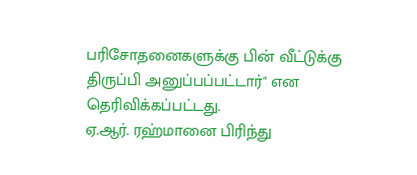பரிசோதனைகளுக்கு பின் வீட்டுக்கு திருப்பி அனுப்பப்பட்டார்" என தெரிவிக்கப்பட்டது.
ஏ.ஆர். ரஹ்மானை பிரிந்து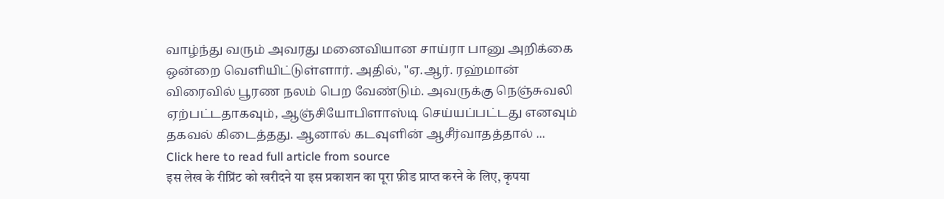வாழ்ந்து வரும் அவரது மனைவியான சாய்ரா பானு அறிக்கை ஒன்றை வெளியிட்டுள்ளார். அதில், "ஏ.ஆர். ரஹ்மான் விரைவில் பூரண நலம் பெற வேண்டும். அவருக்கு நெஞ்சுவலி ஏற்பட்டதாகவும், ஆஞ்சியோபிளாஸ்டி செய்யப்பட்டது எனவும் தகவல் கிடைத்தது. ஆனால் கடவுளின் ஆசீர்வாதத்தால் ...
Click here to read full article from source
इस लेख के रीप्रिंट को खरीदने या इस प्रकाशन का पूरा फ़ीड प्राप्त करने के लिए, कृपया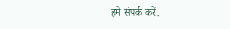हमे संपर्क करें.